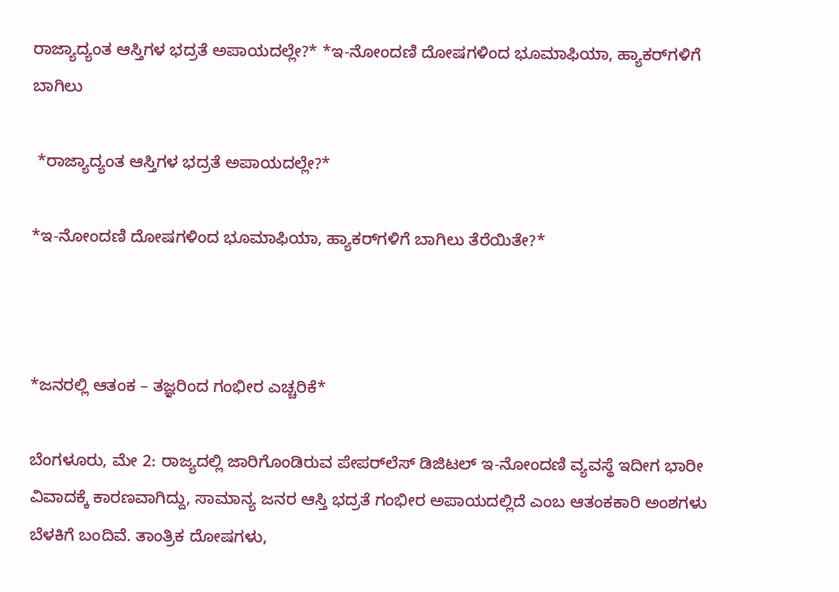ರಾಜ್ಯಾದ್ಯಂತ ಆಸ್ತಿಗಳ ಭದ್ರತೆ ಅಪಾಯದಲ್ಲೇ?* *ಇ-ನೋಂದಣಿ ದೋಷಗಳಿಂದ ಭೂಮಾಫಿಯಾ, ಹ್ಯಾಕರ್‌ಗಳಿಗೆ ಬಾಗಿಲು

 *ರಾಜ್ಯಾದ್ಯಂತ ಆಸ್ತಿಗಳ ಭದ್ರತೆ ಅಪಾಯದಲ್ಲೇ?*

*ಇ-ನೋಂದಣಿ ದೋಷಗಳಿಂದ ಭೂಮಾಫಿಯಾ, ಹ್ಯಾಕರ್‌ಗಳಿಗೆ ಬಾಗಿಲು ತೆರೆಯಿತೇ?*



*ಜನರಲ್ಲಿ ಆತಂಕ – ತಜ್ಞರಿಂದ ಗಂಭೀರ ಎಚ್ಚರಿಕೆ*

ಬೆಂಗಳೂರು, ಮೇ 2: ರಾಜ್ಯದಲ್ಲಿ ಜಾರಿಗೊಂಡಿರುವ ಪೇಪರ್‌ಲೆಸ್ ಡಿಜಿಟಲ್ ಇ-ನೋಂದಣಿ ವ್ಯವಸ್ಥೆ ಇದೀಗ ಭಾರೀ ವಿವಾದಕ್ಕೆ ಕಾರಣವಾಗಿದ್ದು, ಸಾಮಾನ್ಯ ಜನರ ಆಸ್ತಿ ಭದ್ರತೆ ಗಂಭೀರ ಅಪಾಯದಲ್ಲಿದೆ ಎಂಬ ಆತಂಕಕಾರಿ ಅಂಶಗಳು ಬೆಳಕಿಗೆ ಬಂದಿವೆ. ತಾಂತ್ರಿಕ ದೋಷಗಳು,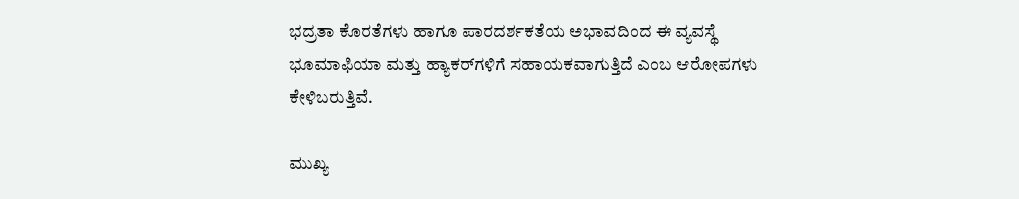ಭದ್ರತಾ ಕೊರತೆಗಳು ಹಾಗೂ ಪಾರದರ್ಶಕತೆಯ ಅಭಾವದಿಂದ ಈ ವ್ಯವಸ್ಥೆ ಭೂಮಾಫಿಯಾ ಮತ್ತು ಹ್ಯಾಕರ್‌ಗಳಿಗೆ ಸಹಾಯಕವಾಗುತ್ತಿದೆ ಎಂಬ ಆರೋಪಗಳು ಕೇಳಿಬರುತ್ತಿವೆ.

ಮುಖ್ಯ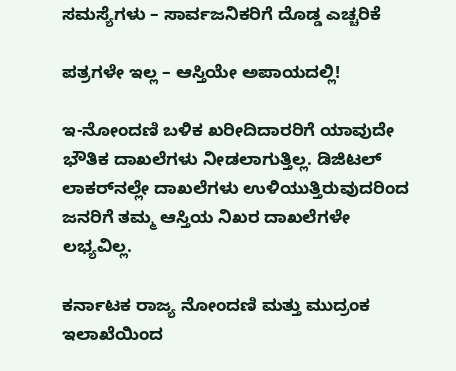ಸಮಸ್ಯೆಗಳು – ಸಾರ್ವಜನಿಕರಿಗೆ ದೊಡ್ಡ ಎಚ್ಚರಿಕೆ

ಪತ್ರಗಳೇ ಇಲ್ಲ – ಆಸ್ತಿಯೇ ಅಪಾಯದಲ್ಲಿ!

ಇ-ನೋಂದಣಿ ಬಳಿಕ ಖರೀದಿದಾರರಿಗೆ ಯಾವುದೇ ಭೌತಿಕ ದಾಖಲೆಗಳು ನೀಡಲಾಗುತ್ತಿಲ್ಲ. ಡಿಜಿಟಲ್ ಲಾಕರ್‌ನಲ್ಲೇ ದಾಖಲೆಗಳು ಉಳಿಯುತ್ತಿರುವುದರಿಂದ ಜನರಿಗೆ ತಮ್ಮ ಆಸ್ತಿಯ ನಿಖರ ದಾಖಲೆಗಳೇ ಲಭ್ಯವಿಲ್ಲ.

ಕರ್ನಾಟಕ ರಾಜ್ಯ ನೋಂದಣಿ ಮತ್ತು ಮುದ್ರಂಕ ಇಲಾಖೆಯಿಂದ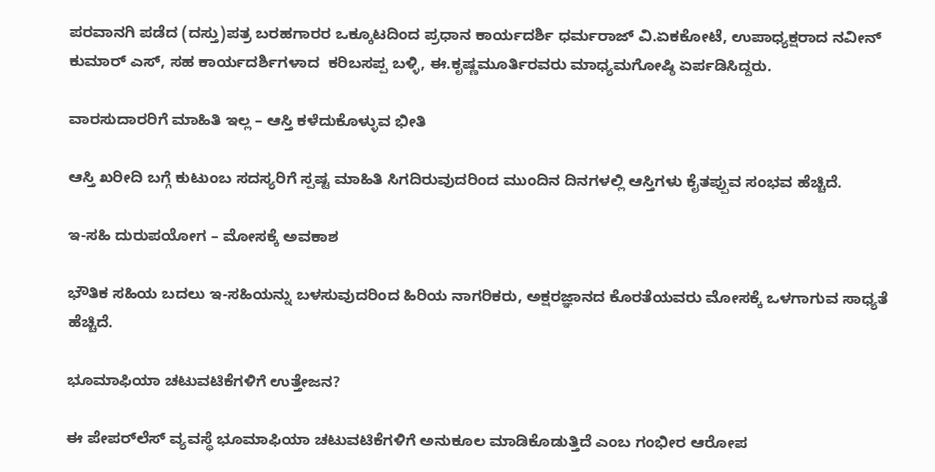ಪರವಾನಗಿ ಪಡೆದ (ದಸ್ತು)ಪತ್ರ ಬರಹಗಾರರ ಒಕ್ಕೂಟದಿಂದ ಪ್ರಧಾನ ಕಾರ್ಯದರ್ಶಿ ಧರ್ಮರಾಜ್ ವಿ.ಏಕಕೋಟೆ, ಉಪಾಧ್ಯಕ್ಷರಾದ ನವೀನ್ ಕುಮಾರ್ ಎಸ್, ಸಹ ಕಾರ್ಯದರ್ಶಿಗಳಾದ  ಕರಿಬಸಪ್ಪ ಬಳ್ಳಿ, ಈ.ಕೃಷ್ಣಮೂರ್ತಿರವರು ಮಾಧ್ಯಮಗೋಷ್ಠಿ ಏರ್ಪಡಿಸಿದ್ದರು.

ವಾರಸುದಾರರಿಗೆ ಮಾಹಿತಿ ಇಲ್ಲ – ಆಸ್ತಿ ಕಳೆದುಕೊಳ್ಳುವ ಭೀತಿ

ಆಸ್ತಿ ಖರೀದಿ ಬಗ್ಗೆ ಕುಟುಂಬ ಸದಸ್ಯರಿಗೆ ಸ್ಪಷ್ಟ ಮಾಹಿತಿ ಸಿಗದಿರುವುದರಿಂದ ಮುಂದಿನ ದಿನಗಳಲ್ಲಿ ಆಸ್ತಿಗಳು ಕೈತಪ್ಪುವ ಸಂಭವ ಹೆಚ್ಚಿದೆ.

ಇ-ಸಹಿ ದುರುಪಯೋಗ – ಮೋಸಕ್ಕೆ ಅವಕಾಶ

ಭೌತಿಕ ಸಹಿಯ ಬದಲು ಇ-ಸಹಿಯನ್ನು ಬಳಸುವುದರಿಂದ ಹಿರಿಯ ನಾಗರಿಕರು, ಅಕ್ಷರಜ್ಞಾನದ ಕೊರತೆಯವರು ಮೋಸಕ್ಕೆ ಒಳಗಾಗುವ ಸಾಧ್ಯತೆ ಹೆಚ್ಚಿದೆ.

ಭೂಮಾಫಿಯಾ ಚಟುವಟಿಕೆಗಳಿಗೆ ಉತ್ತೇಜನ?

ಈ ಪೇಪರ್‌ಲೆಸ್ ವ್ಯವಸ್ಥೆ ಭೂಮಾಫಿಯಾ ಚಟುವಟಿಕೆಗಳಿಗೆ ಅನುಕೂಲ ಮಾಡಿಕೊಡುತ್ತಿದೆ ಎಂಬ ಗಂಭೀರ ಆರೋಪ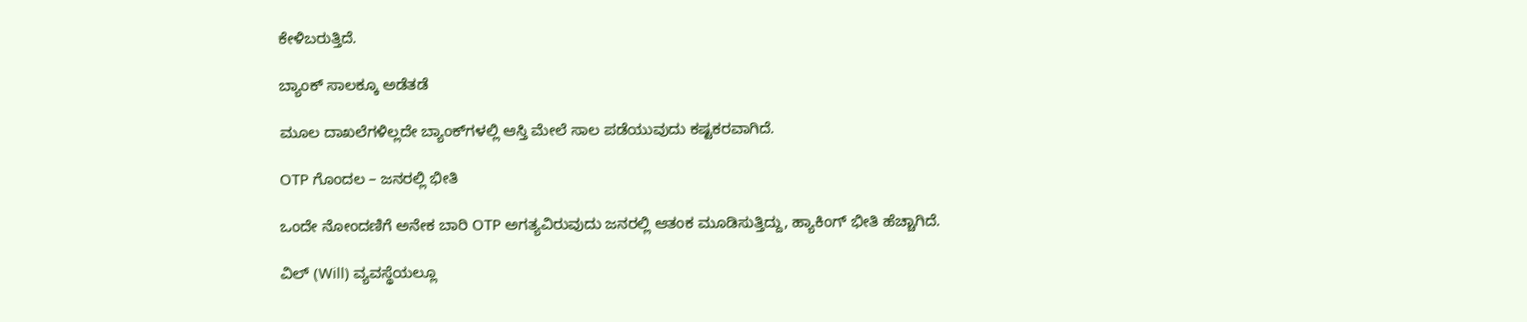ಕೇಳಿಬರುತ್ತಿದೆ.

ಬ್ಯಾಂಕ್ ಸಾಲಕ್ಕೂ ಅಡೆತಡೆ

ಮೂಲ ದಾಖಲೆಗಳಿಲ್ಲದೇ ಬ್ಯಾಂಕ್‌ಗಳಲ್ಲಿ ಆಸ್ತಿ ಮೇಲೆ ಸಾಲ ಪಡೆಯುವುದು ಕಷ್ಟಕರವಾಗಿದೆ.

OTP ಗೊಂದಲ – ಜನರಲ್ಲಿ ಭೀತಿ

ಒಂದೇ ನೋಂದಣಿಗೆ ಅನೇಕ ಬಾರಿ OTP ಅಗತ್ಯವಿರುವುದು ಜನರಲ್ಲಿ ಆತಂಕ ಮೂಡಿಸುತ್ತಿದ್ದು, ಹ್ಯಾಕಿಂಗ್ ಭೀತಿ ಹೆಚ್ಚಾಗಿದೆ.

ವಿಲ್ (Will) ವ್ಯವಸ್ಥೆಯಲ್ಲೂ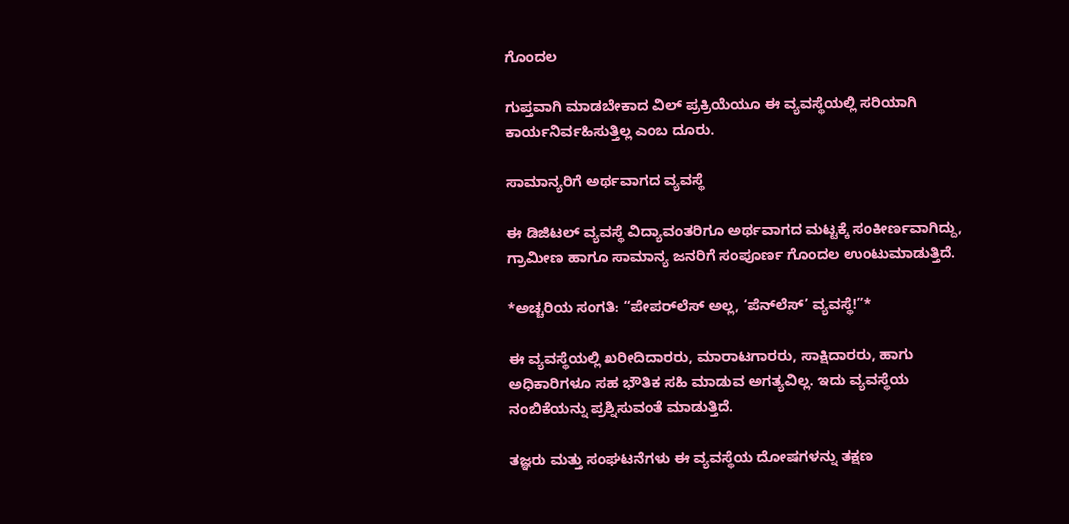ಗೊಂದಲ

ಗುಪ್ತವಾಗಿ ಮಾಡಬೇಕಾದ ವಿಲ್ ಪ್ರಕ್ರಿಯೆಯೂ ಈ ವ್ಯವಸ್ಥೆಯಲ್ಲಿ ಸರಿಯಾಗಿ ಕಾರ್ಯನಿರ್ವಹಿಸುತ್ತಿಲ್ಲ ಎಂಬ ದೂರು.

ಸಾಮಾನ್ಯರಿಗೆ ಅರ್ಥವಾಗದ ವ್ಯವಸ್ಥೆ

ಈ ಡಿಜಿಟಲ್ ವ್ಯವಸ್ಥೆ ವಿದ್ಯಾವಂತರಿಗೂ ಅರ್ಥವಾಗದ ಮಟ್ಟಕ್ಕೆ ಸಂಕೀರ್ಣವಾಗಿದ್ದು, ಗ್ರಾಮೀಣ ಹಾಗೂ ಸಾಮಾನ್ಯ ಜನರಿಗೆ ಸಂಪೂರ್ಣ ಗೊಂದಲ ಉಂಟುಮಾಡುತ್ತಿದೆ.

*ಅಚ್ಚರಿಯ ಸಂಗತಿ: “ಪೇಪರ್‌ಲೆಸ್ ಅಲ್ಲ, ‘ಪೆನ್‌ಲೆಸ್’ ವ್ಯವಸ್ಥೆ!”*

ಈ ವ್ಯವಸ್ಥೆಯಲ್ಲಿ ಖರೀದಿದಾರರು, ಮಾರಾಟಗಾರರು, ಸಾಕ್ಷಿದಾರರು, ಹಾಗು ಅಧಿಕಾರಿಗಳೂ ಸಹ ಭೌತಿಕ ಸಹಿ ಮಾಡುವ ಅಗತ್ಯವಿಲ್ಲ. ಇದು ವ್ಯವಸ್ಥೆಯ ನಂಬಿಕೆಯನ್ನು ಪ್ರಶ್ನಿಸುವಂತೆ ಮಾಡುತ್ತಿದೆ.

ತಜ್ಞರು ಮತ್ತು ಸಂಘಟನೆಗಳು ಈ ವ್ಯವಸ್ಥೆಯ ದೋಷಗಳನ್ನು ತಕ್ಷಣ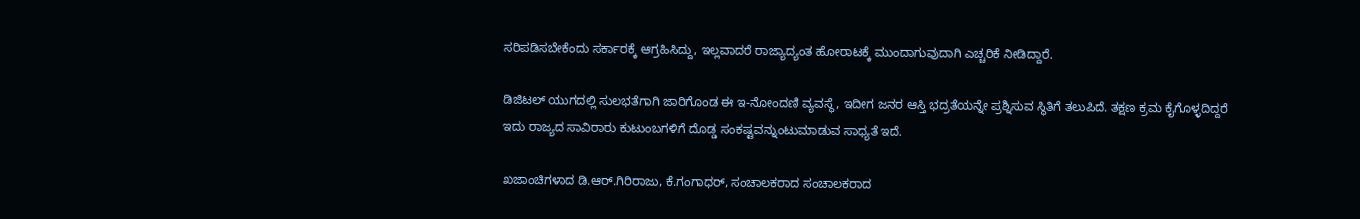ಸರಿಪಡಿಸಬೇಕೆಂದು ಸರ್ಕಾರಕ್ಕೆ ಆಗ್ರಹಿಸಿದ್ದು, ಇಲ್ಲವಾದರೆ ರಾಜ್ಯಾದ್ಯಂತ ಹೋರಾಟಕ್ಕೆ ಮುಂದಾಗುವುದಾಗಿ ಎಚ್ಚರಿಕೆ ನೀಡಿದ್ದಾರೆ.

ಡಿಜಿಟಲ್ ಯುಗದಲ್ಲಿ ಸುಲಭತೆಗಾಗಿ ಜಾರಿಗೊಂಡ ಈ ಇ-ನೋಂದಣಿ ವ್ಯವಸ್ಥೆ, ಇದೀಗ ಜನರ ಆಸ್ತಿ ಭದ್ರತೆಯನ್ನೇ ಪ್ರಶ್ನಿಸುವ ಸ್ಥಿತಿಗೆ ತಲುಪಿದೆ. ತಕ್ಷಣ ಕ್ರಮ ಕೈಗೊಳ್ಳದಿದ್ದರೆ ಇದು ರಾಜ್ಯದ ಸಾವಿರಾರು ಕುಟುಂಬಗಳಿಗೆ ದೊಡ್ಡ ಸಂಕಷ್ಟವನ್ನುಂಟುಮಾಡುವ ಸಾಧ್ಯತೆ ಇದೆ.

ಖಜಾಂಚಿಗಳಾದ ಡಿ.ಆರ್.ಗಿರಿರಾಜು, ಕೆ.ಗಂಗಾಧರ್, ಸಂಚಾಲಕರಾದ ಸಂಚಾಲಕರಾದ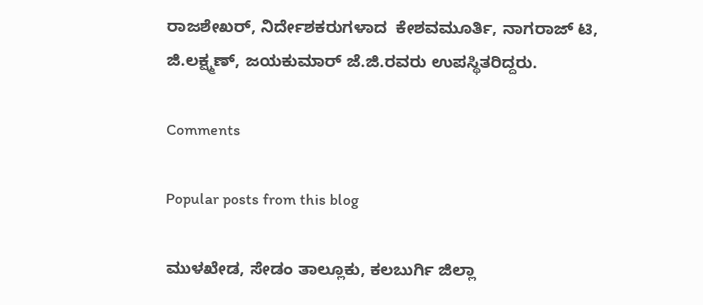ರಾಜಶೇಖರ್, ನಿರ್ದೇಶಕರುಗಳಾದ  ಕೇಶವಮೂರ್ತಿ, ನಾಗರಾಜ್ ಟಿ, ಜಿ.ಲಕ್ಷ್ಮಣ್, ಜಯಕುಮಾರ್ ಜೆ.ಜಿ.ರವರು ಉಪಸ್ಥಿತರಿದ್ದರು.

Comments

Popular posts from this blog

ಮುಳಖೇಡ, ಸೇಡಂ ತಾಲ್ಲೂಕು, ಕಲಬುರ್ಗಿ ಜಿಲ್ಲಾ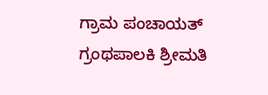ಗ್ರಾಮ ಪಂಚಾಯತ್ ಗ್ರಂಥಪಾಲಕಿ ಶ್ರೀಮತಿ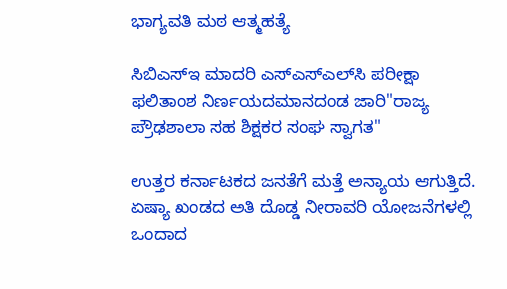ಭಾಗ್ಯವತಿ ಮಠ ಆತ್ಮಹತ್ಯೆ

ಸಿಬಿಎಸ್‌ಇ ಮಾದರಿ ಎಸ್‌ಎಸ್‌ಎಲ್‌ಸಿ ಪರೀಕ್ಷಾ ಫಲಿತಾಂಶ ನಿರ್ಣಯದಮಾನದಂಡ ಜಾರಿ"ರಾಜ್ಯ ಪ್ರೌಢಶಾಲಾ ಸಹ ಶಿಕ್ಷಕರ ಸಂಘ ಸ್ವಾಗತ"

ಉತ್ತರ ಕರ್ನಾಟಕದ ಜನತೆಗೆ ಮತ್ತೆ ಅನ್ಯಾಯ ಆಗುತ್ತಿದೆ. ಏಷ್ಯಾ ಖಂಡದ ಅತಿ ದೊಡ್ಡ ನೀರಾವರಿ ಯೋಜನೆಗಳಲ್ಲಿ ಒಂದಾದ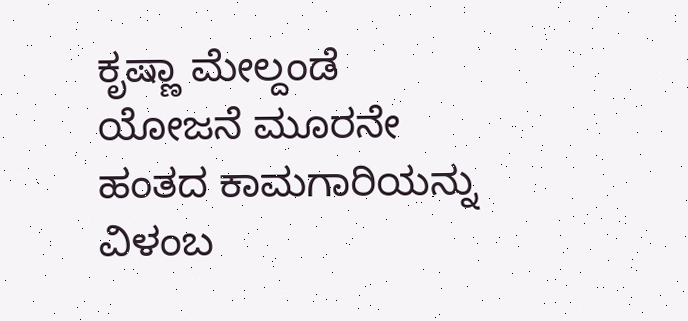ಕೃಷ್ಣಾ ಮೇಲ್ದಂಡೆ ಯೋಜನೆ ಮೂರನೇ ಹಂತದ ಕಾಮಗಾರಿಯನ್ನು ವಿಳಂಬ